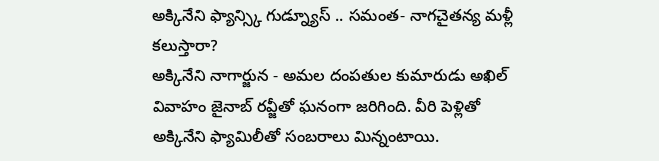అక్కినేని ఫ్యాన్స్కి గుడ్న్యూస్ .. సమంత- నాగచైతన్య మళ్లీ కలుస్తారా?
అక్కినేని నాగార్జున - అమల దంపతుల కుమారుడు అఖిల్ వివాహం జైనాబ్ రవ్జీతో ఘనంగా జరిగింది. వీరి పెళ్లితో అక్కినేని ఫ్యామిలీతో సంబరాలు మిన్నంటాయి.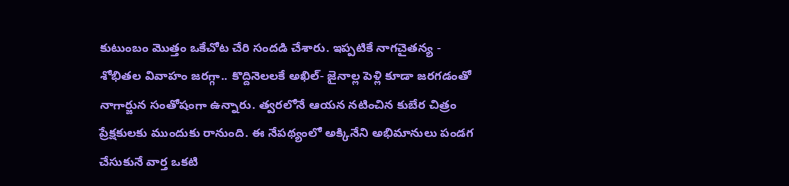కుటుంబం మొత్తం ఒకేచోట చేరి సందడి చేశారు. ఇప్పటికే నాగచైతన్య - శోభితల వివాహం జరగ్గా.. కొద్దినెలలకే అఖిల్- జైనాల్ల పెళ్లి కూడా జరగడంతో నాగార్జున సంతోషంగా ఉన్నారు. త్వరలోనే ఆయన నటించిన కుబేర చిత్రం ప్రేక్షకులకు ముందుకు రానుంది. ఈ నేపథ్యంలో అక్కినేని అభిమానులు పండగ చేసుకునే వార్త ఒకటి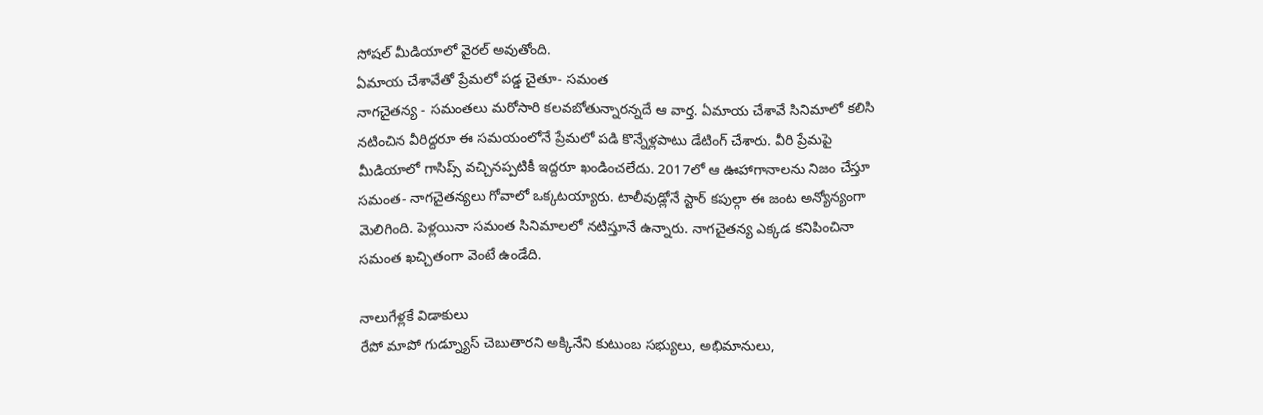సోషల్ మీడియాలో వైరల్ అవుతోంది.
ఏమాయ చేశావేతో ప్రేమలో పడ్డ చైతూ- సమంత
నాగచైతన్య - సమంతలు మరోసారి కలవబోతున్నారన్నదే ఆ వార్త. ఏమాయ చేశావే సినిమాలో కలిసి నటించిన వీరిద్దరూ ఈ సమయంలోనే ప్రేమలో పడి కొన్నేళ్లపాటు డేటింగ్ చేశారు. వీరి ప్రేమపై మీడియాలో గాసిప్స్ వచ్చినప్పటికీ ఇద్దరూ ఖండించలేదు. 2017లో ఆ ఊహాగానాలను నిజం చేస్తూ సమంత- నాగచైతన్యలు గోవాలో ఒక్కటయ్యారు. టాలీవుడ్లోనే స్టార్ కపుల్గా ఈ జంట అన్యోన్యంగా మెలిగింది. పెళ్లయినా సమంత సినిమాలలో నటిస్తూనే ఉన్నారు. నాగచైతన్య ఎక్కడ కనిపించినా సమంత ఖచ్చితంగా వెంటే ఉండేది.

నాలుగేళ్లకే విడాకులు
రేపో మాపో గుడ్న్యూస్ చెబుతారని అక్కినేని కుటుంబ సభ్యులు, అభిమానులు,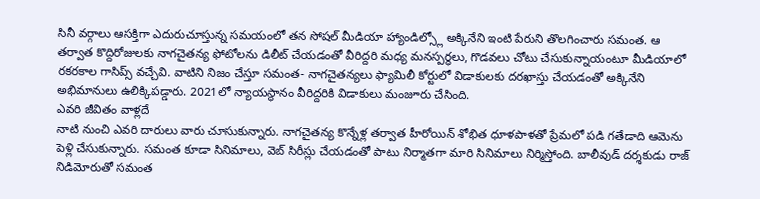సినీ వర్గాలు ఆసక్తిగా ఎదురుచూస్తున్న సమయంలో తన సోషల్ మీడియా హ్యాండిల్స్లో అక్కినేని ఇంటి పేరుని తొలగించారు సమంత. ఆ తర్వాత కొద్దిరోజులకు నాగచైతన్య ఫోటోలను డిలీట్ చేయడంతో వీరిద్దరి మధ్య మనస్పర్ధలు, గొడవలు చోటు చేసుకున్నాయంటూ మీడియాలో రకరకాల గాసిప్స్ వచ్చేవి. వాటిని నిజం చేస్తూ సమంత- నాగచైతన్యలు ఫ్యామిలీ కోర్టులో విడాకులకు దరఖాస్తు చేయడంతో అక్కినేని అభిమానులు ఉలిక్కిపడ్డారు. 2021లో న్యాయస్థానం వీరిద్దరికి విడాకులు మంజూరు చేసింది.
ఎవరి జీవితం వాళ్లదే
నాటి నుంచి ఎవరి దారులు వారు చూసుకున్నారు. నాగచైతన్య కొన్నేళ్ల తర్వాత హీరోయిన్ శోభిత ధూళపాళతో ప్రేమలో పడి గతేడాది ఆమెను పెళ్లి చేసుకున్నారు. సమంత కూడా సినిమాలు, వెబ్ సిరీస్లు చేయడంతో పాటు నిర్మాతగా మారి సినిమాలు నిర్మిస్తోంది. బాలీవుడ్ దర్శకుడు రాజ్ నిడిమోరుతో సమంత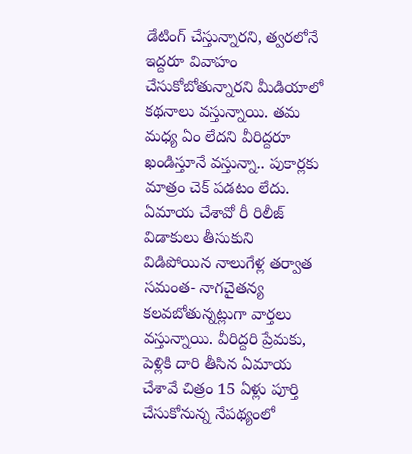డేటింగ్ చేస్తున్నారని, త్వరలోనే ఇద్దరూ వివాహం చేసుకోబోతున్నారని మీడియాలో కథనాలు వస్తున్నాయి. తమ మధ్య ఏం లేదని వీరిద్దరూ ఖండిస్తూనే వస్తున్నా.. పుకార్లకు మాత్రం చెక్ పడటం లేదు.
ఏమాయ చేశావో రీ రిలీజ్
విడాకులు తీసుకుని విడిపోయిన నాలుగేళ్ల తర్వాత సమంత- నాగచైతన్య కలవబోతున్నట్లుగా వార్తలు వస్తున్నాయి. వీరిద్దరి ప్రేమకు, పెళ్లికి దారి తీసిన ఏమాయ చేశావే చిత్రం 15 ఏళ్లు పూర్తి చేసుకోనున్న నేపథ్యంలో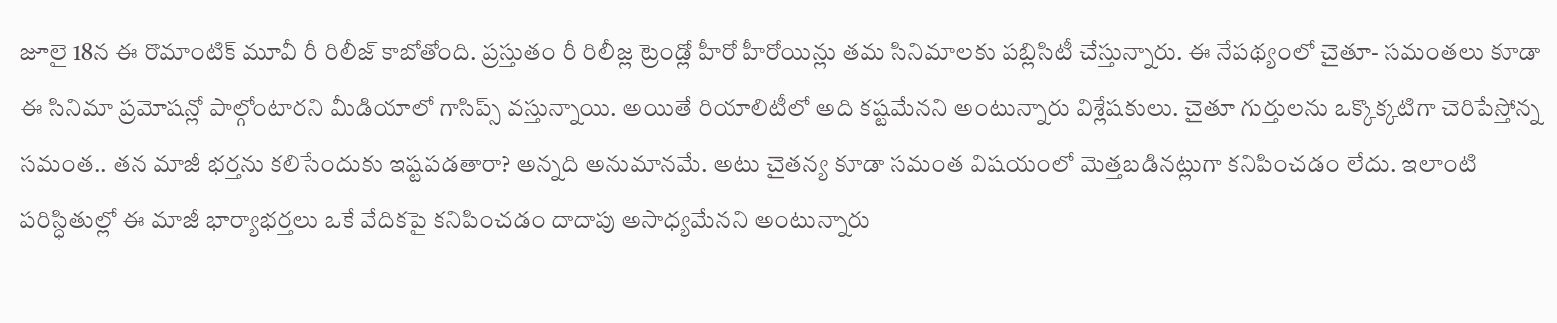జూలై 18న ఈ రొమాంటిక్ మూవీ రీ రిలీజ్ కాబోతోంది. ప్రస్తుతం రీ రిలీజ్ల ట్రెండ్లో హీరో హీరోయిన్లు తమ సినిమాలకు పబ్లిసిటీ చేస్తున్నారు. ఈ నేపథ్యంలో చైతూ- సమంతలు కూడా ఈ సినిమా ప్రమోషన్లో పాల్గోంటారని మీడియాలో గాసిప్స్ వస్తున్నాయి. అయితే రియాలిటీలో అది కష్టమేనని అంటున్నారు విశ్లేషకులు. చైతూ గుర్తులను ఒక్కొక్కటిగా చెరిపేస్తోన్న సమంత.. తన మాజీ భర్తను కలిసేందుకు ఇష్టపడతారా? అన్నది అనుమానమే. అటు చైతన్య కూడా సమంత విషయంలో మెత్తబడినట్లుగా కనిపించడం లేదు. ఇలాంటి పరిస్ధితుల్లో ఈ మాజీ భార్యాభర్తలు ఒకే వేదికపై కనిపించడం దాదాపు అసాధ్యమేనని అంటున్నారు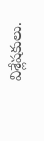విశ్లేషకులు.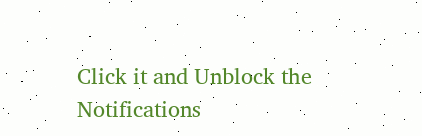Click it and Unblock the Notifications